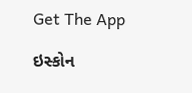Get The App

ઇસ્કોન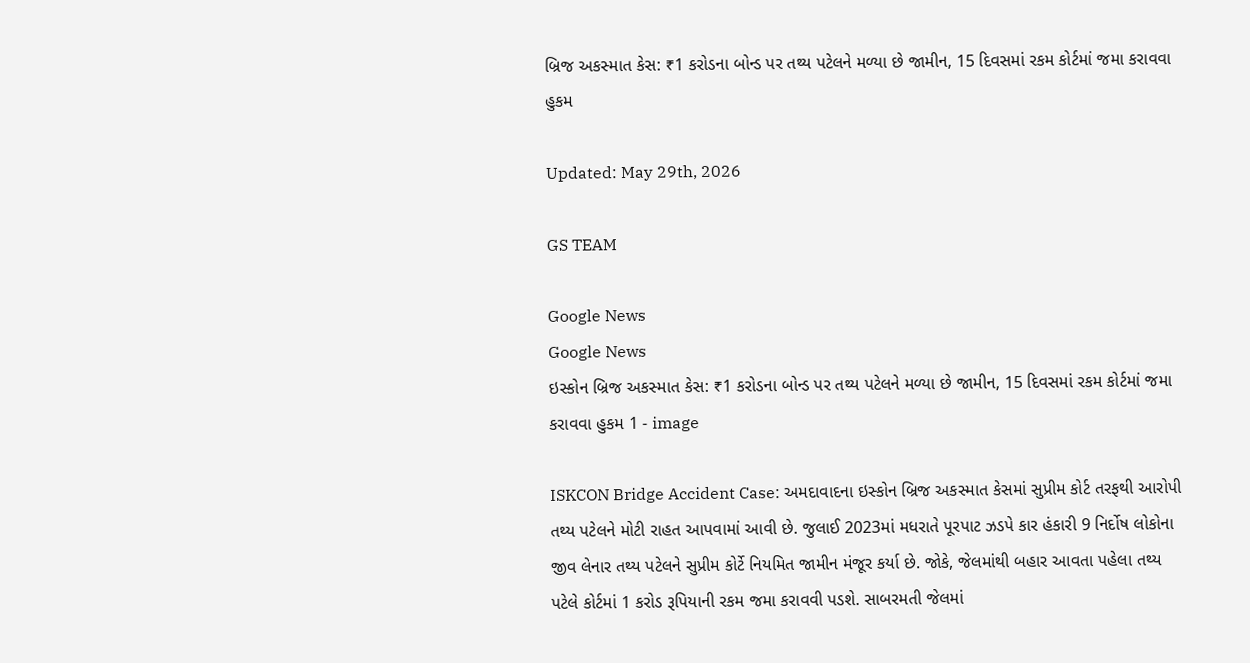બ્રિજ અકસ્માત કેસ: ₹1 કરોડના બોન્ડ પર તથ્ય પટેલને મળ્યા છે જામીન, 15 દિવસમાં રકમ કોર્ટમાં જમા કરાવવા હુકમ

Updated: May 29th, 2026

GS TEAM

Google News
Google News
ઇસ્કોન બ્રિજ અકસ્માત કેસ: ₹1 કરોડના બોન્ડ પર તથ્ય પટેલને મળ્યા છે જામીન, 15 દિવસમાં રકમ કોર્ટમાં જમા કરાવવા હુકમ 1 - image

ISKCON Bridge Accident Case: અમદાવાદના ઇસ્કોન બ્રિજ અકસ્માત કેસમાં સુપ્રીમ કોર્ટ તરફથી આરોપી તથ્ય પટેલને મોટી રાહત આપવામાં આવી છે. જુલાઈ 2023માં મધરાતે પૂરપાટ ઝડપે કાર હંકારી 9 નિર્દોષ લોકોના જીવ લેનાર તથ્ય પટેલને સુપ્રીમ કોર્ટે નિયમિત જામીન મંજૂર કર્યા છે. જોકે, જેલમાંથી બહાર આવતા પહેલા તથ્ય પટેલે કોર્ટમાં 1 કરોડ રૂપિયાની રકમ જમા કરાવવી પડશે. સાબરમતી જેલમાં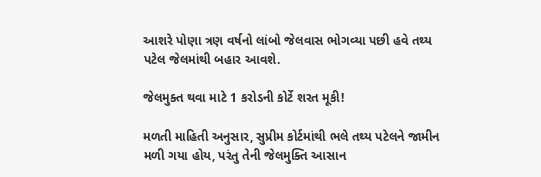આશરે પોણા ત્રણ વર્ષનો લાંબો જેલવાસ ભોગવ્યા પછી હવે તથ્ય પટેલ જેલમાંથી બહાર આવશે.

જેલમુક્ત થવા માટે 1 કરોડની કોર્ટે શરત મૂકી!

મળતી માહિતી અનુસાર, સુપ્રીમ કોર્ટમાંથી ભલે તથ્ય પટેલને જામીન મળી ગયા હોય, પરંતુ તેની જેલમુક્તિ આસાન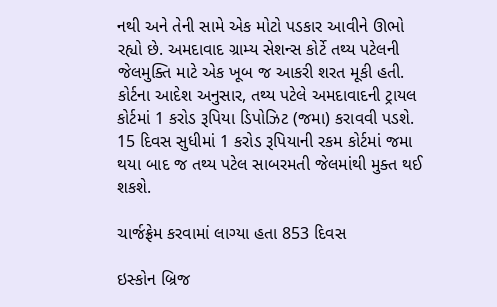નથી અને તેની સામે એક મોટો પડકાર આવીને ઊભો રહ્યો છે. અમદાવાદ ગ્રામ્ય સેશન્સ કોર્ટે તથ્ય પટેલની જેલમુક્તિ માટે એક ખૂબ જ આકરી શરત મૂકી હતી. કોર્ટના આદેશ અનુસાર, તથ્ય પટેલે અમદાવાદની ટ્રાયલ કોર્ટમાં 1 કરોડ રૂપિયા ડિપોઝિટ (જમા) કરાવવી પડશે. 15 દિવસ સુધીમાં 1 કરોડ રૂપિયાની રકમ કોર્ટમાં જમા થયા બાદ જ તથ્ય પટેલ સાબરમતી જેલમાંથી મુક્ત થઈ શકશે.

ચાર્જફ્રેમ કરવામાં લાગ્યા હતા 853 દિવસ

ઇસ્કોન બ્રિજ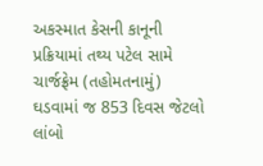અકસ્માત કેસની કાનૂની પ્રક્રિયામાં તથ્ય પટેલ સામે ચાર્જફ્રેમ (તહોમતનામું) ઘડવામાં જ 853 દિવસ જેટલો લાંબો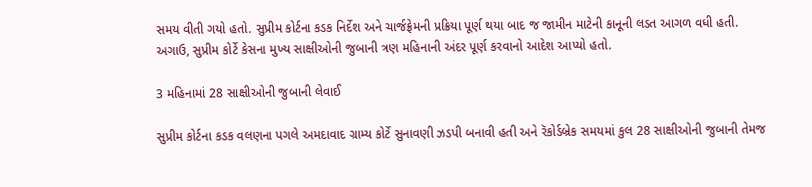સમય વીતી ગયો હતો. સુપ્રીમ કોર્ટના કડક નિર્દેશ અને ચાર્જફ્રેમની પ્રક્રિયા પૂર્ણ થયા બાદ જ જામીન માટેની કાનૂની લડત આગળ વધી હતી. અગાઉ, સુપ્રીમ કોર્ટે કેસના મુખ્ય સાક્ષીઓની જુબાની ત્રણ મહિનાની અંદર પૂર્ણ કરવાનો આદેશ આપ્યો હતો.

3 મહિનામાં 28 સાક્ષીઓની જુબાની લેવાઈ

સુપ્રીમ કોર્ટના કડક વલણના પગલે અમદાવાદ ગ્રામ્ય કોર્ટે સુનાવણી ઝડપી બનાવી હતી અને રૅકોર્ડબ્રેક સમયમાં કુલ 28 સાક્ષીઓની જુબાની તેમજ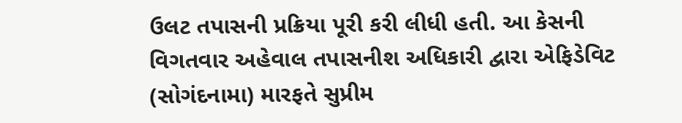ઉલટ તપાસની પ્રક્રિયા પૂરી કરી લીધી હતી. આ કેસની વિગતવાર અહેવાલ તપાસનીશ અધિકારી દ્વારા એફિડેવિટ (સોગંદનામા) મારફતે સુપ્રીમ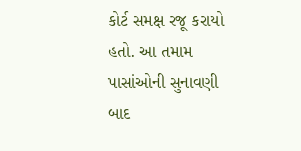કોર્ટ સમક્ષ રજૂ કરાયો હતો. આ તમામ પાસાંઓની સુનાવણી બાદ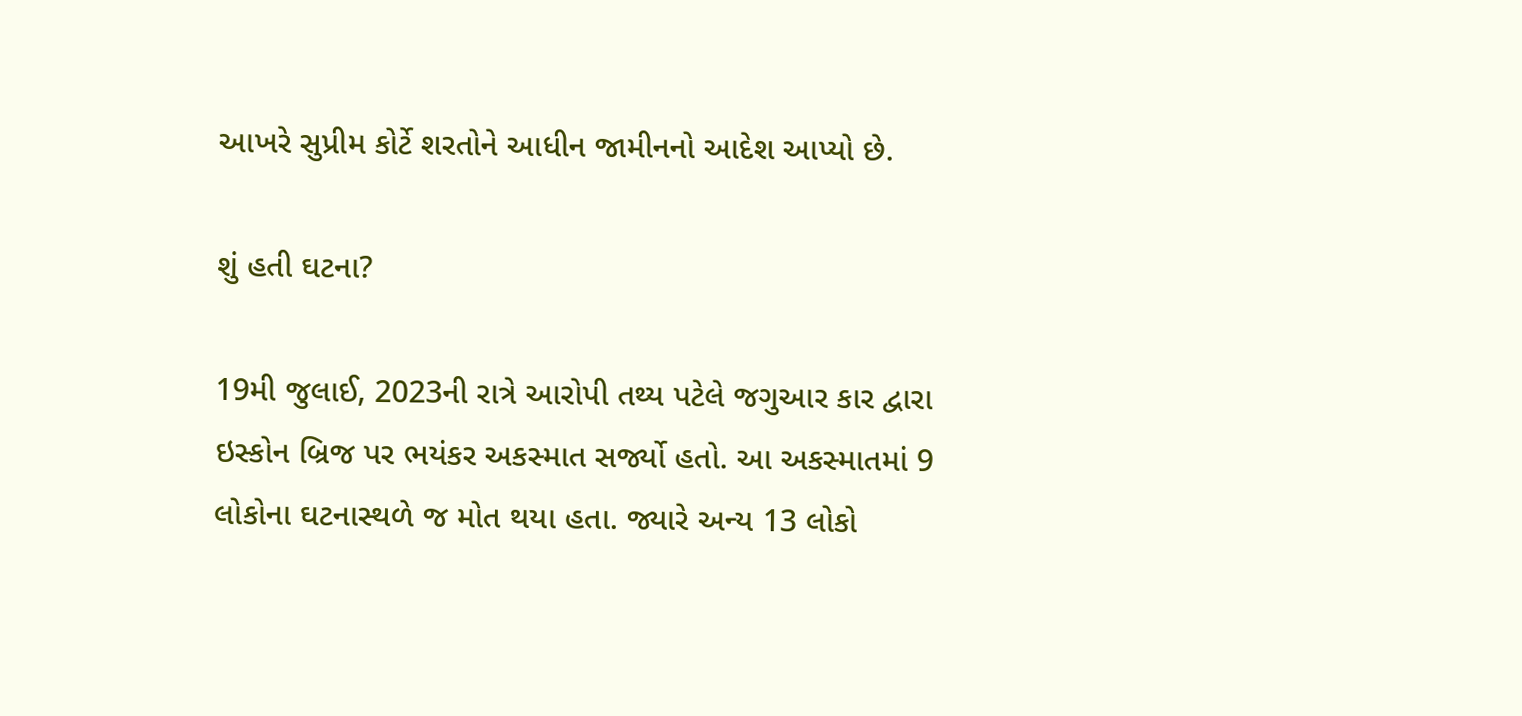આખરે સુપ્રીમ કોર્ટે શરતોને આધીન જામીનનો આદેશ આપ્યો છે.

શું હતી ઘટના?

19મી જુલાઈ, 2023ની રાત્રે આરોપી તથ્ય પટેલે જગુઆર કાર દ્વારા ઇસ્કોન બ્રિજ પર ભયંકર અકસ્માત સર્જ્યો હતો. આ અકસ્માતમાં 9 લોકોના ઘટનાસ્થળે જ મોત થયા હતા. જ્યારે અન્ય 13 લોકો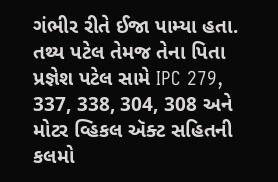ગંભીર રીતે ઈજા પામ્યા હતા. તથ્ય પટેલ તેમજ તેના પિતા પ્રજ્ઞેશ પટેલ સામે IPC 279, 337, 338, 304, 308 અને મોટર વ્હિકલ ઍક્ટ સહિતની કલમો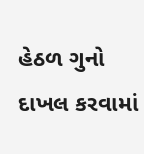હેઠળ ગુનો દાખલ કરવામાં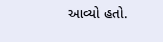આવ્યો હતો.